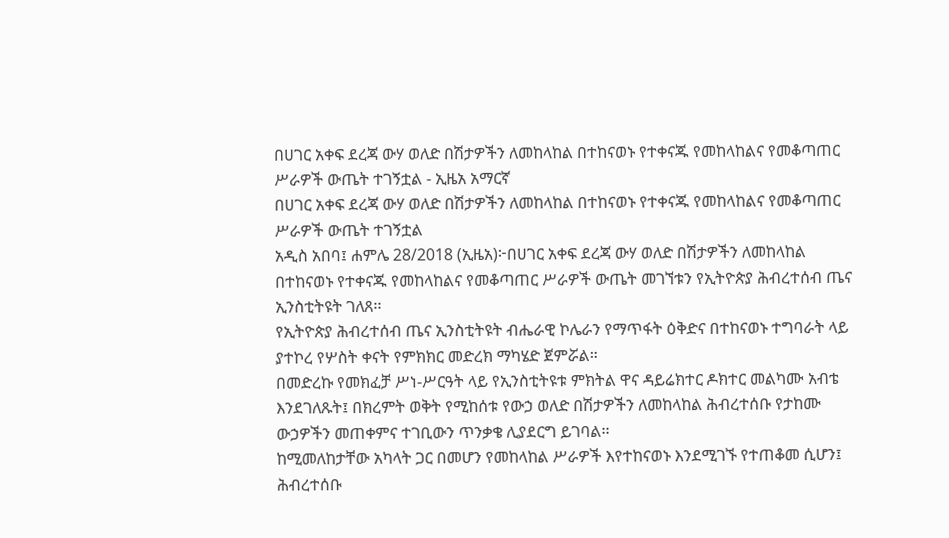በሀገር አቀፍ ደረጃ ውሃ ወለድ በሽታዎችን ለመከላከል በተከናወኑ የተቀናጁ የመከላከልና የመቆጣጠር ሥራዎች ውጤት ተገኝቷል - ኢዜአ አማርኛ
በሀገር አቀፍ ደረጃ ውሃ ወለድ በሽታዎችን ለመከላከል በተከናወኑ የተቀናጁ የመከላከልና የመቆጣጠር ሥራዎች ውጤት ተገኝቷል
አዲስ አበባ፤ ሐምሌ 28/2018 (ኢዜአ)፦በሀገር አቀፍ ደረጃ ውሃ ወለድ በሽታዎችን ለመከላከል በተከናወኑ የተቀናጁ የመከላከልና የመቆጣጠር ሥራዎች ውጤት መገኘቱን የኢትዮጵያ ሕብረተሰብ ጤና ኢንስቲትዩት ገለጸ፡፡
የኢትዮጵያ ሕብረተሰብ ጤና ኢንስቲትዩት ብሔራዊ ኮሌራን የማጥፋት ዕቅድና በተከናወኑ ተግባራት ላይ ያተኮረ የሦስት ቀናት የምክክር መድረክ ማካሄድ ጀምሯል።
በመድረኩ የመክፈቻ ሥነ-ሥርዓት ላይ የኢንስቲትዩቱ ምክትል ዋና ዳይሬክተር ዶክተር መልካሙ አብቴ እንደገለጹት፤ በክረምት ወቅት የሚከሰቱ የውኃ ወለድ በሽታዎችን ለመከላከል ሕብረተሰቡ የታከሙ ውኃዎችን መጠቀምና ተገቢውን ጥንቃቄ ሊያደርግ ይገባል፡፡
ከሚመለከታቸው አካላት ጋር በመሆን የመከላከል ሥራዎች እየተከናወኑ እንደሚገኙ የተጠቆመ ሲሆን፤ ሕብረተሰቡ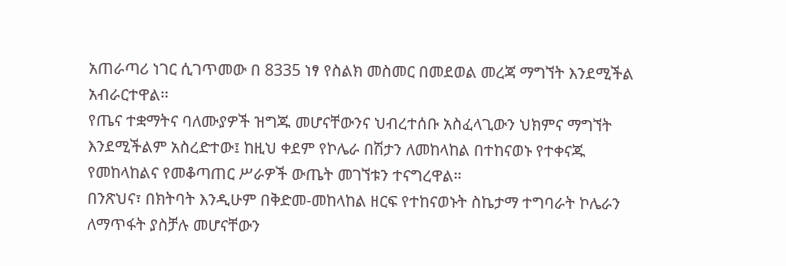አጠራጣሪ ነገር ሲገጥመው በ 8335 ነፃ የስልክ መስመር በመደወል መረጃ ማግኘት እንደሚችል አብራርተዋል፡፡
የጤና ተቋማትና ባለሙያዎች ዝግጁ መሆናቸውንና ህብረተሰቡ አስፈላጊውን ህክምና ማግኘት እንደሚችልም አስረድተው፤ ከዚህ ቀደም የኮሌራ በሽታን ለመከላከል በተከናወኑ የተቀናጁ የመከላከልና የመቆጣጠር ሥራዎች ውጤት መገኘቱን ተናግረዋል።
በንጽህና፣ በክትባት እንዲሁም በቅድመ-መከላከል ዘርፍ የተከናወኑት ስኬታማ ተግባራት ኮሌራን ለማጥፋት ያስቻሉ መሆናቸውን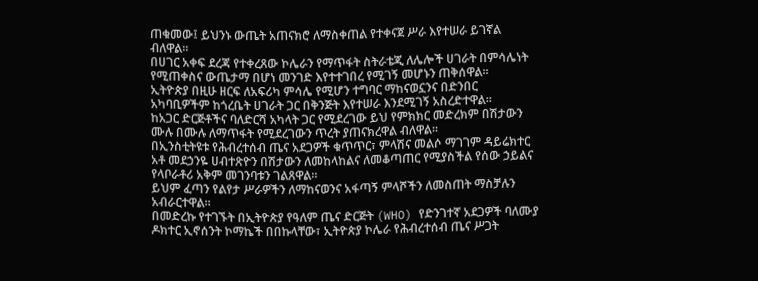ጠቁመው፤ ይህንኑ ውጤት አጠናክሮ ለማስቀጠል የተቀናጀ ሥራ እየተሠራ ይገኛል ብለዋል።
በሀገር አቀፍ ደረጃ የተቀረጸው ኮሌራን የማጥፋት ስትራቴጂ ለሌሎች ሀገራት በምሳሌነት የሚጠቀስና ውጤታማ በሆነ መንገድ እየተተገበረ የሚገኝ መሆኑን ጠቅሰዋል፡፡
ኢትዮጵያ በዚሁ ዘርፍ ለአፍሪካ ምሳሌ የሚሆን ተግባር ማከናወኗንና በድንበር አካባቢዎችም ከጎረቤት ሀገራት ጋር በቅንጅት እየተሠራ እንደሚገኝ አስረድተዋል።
ከአጋር ድርጅቶችና ባለድርሻ አካላት ጋር የሚደረገው ይህ የምክክር መድረክም በሽታውን ሙሉ በሙሉ ለማጥፋት የሚደረገውን ጥረት ያጠናክረዋል ብለዋል።
በኢንስቲትዩቱ የሕብረተሰብ ጤና አደጋዎች ቁጥጥር፣ ምላሽና መልሶ ማገገም ዳይሬክተር አቶ መደኃንዬ ሀብተጽዮን በሽታውን ለመከላከልና ለመቆጣጠር የሚያስችል የሰው ኃይልና የላቦራቶሪ አቅም መገንባቱን ገልጸዋል።
ይህም ፈጣን የልየታ ሥራዎችን ለማከናወንና አፋጣኝ ምላሾችን ለመስጠት ማስቻሉን አብራርተዋል።
በመድረኩ የተገኙት በኢትዮጵያ የዓለም ጤና ድርጅት (WHO) የድንገተኛ አደጋዎች ባለሙያ ዶክተር ኢኖሰንት ኮማኬች በበኩላቸው፣ ኢትዮጵያ ኮሌራ የሕብረተሰብ ጤና ሥጋት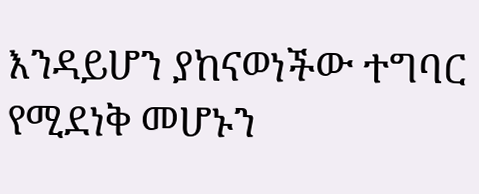እንዳይሆን ያከናወነችው ተግባር የሚደነቅ መሆኑን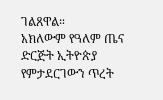ገልጸዋል።
አክለውም የዓለም ጤና ድርጅት ኢትዮጵያ የምታደርገውን ጥረት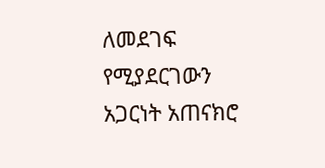ለመደገፍ የሚያደርገውን አጋርነት አጠናክሮ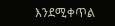እንደሚቀጥል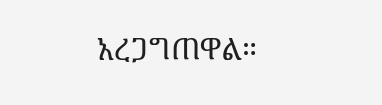አረጋግጠዋል።